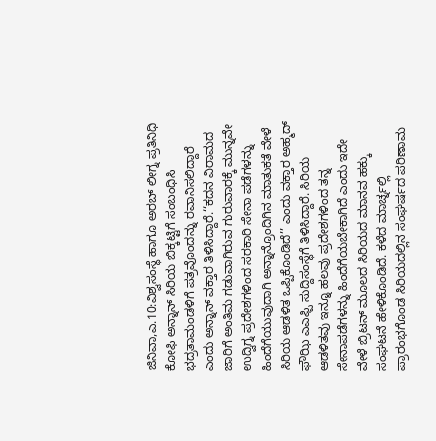ಜಿನಿವಾ,ಎ.10:ವಿಶ್ವಸಂಸ್ಥೆ ಹಾಗೂ ಅರಬ್ ಲೀಗ್ನ ಪ್ರತಿನಿಧಿ ಕೋಫಿ ಅನ್ನಾನ್ ಸಿರಿಯ ಬಿಕ್ಕಟ್ಟಿಗೆ ಸಂಬಂಧಿಸಿ ಭದ್ರತಾಮಂಡಳಿಗೆ ಪತ್ರವೊಂದನ್ನು ರವಾನಿಸಲಿದ್ದಾರೆ ಎಂದು ಅನ್ನಾನ್ ವಕ್ತಾರ ತಿಳಿಸಿದ್ದಾರೆ.‘‘ಕದನ ವಿರಾಮದ ಜಾರಿಗೆ ಅಂತಿಮ ಗಡುವಾಗಿರುವ ಗುರುವಾರಕ್ಕೆ ಮುನ್ನವೇ ಉದ್ವಿಗ್ನ ಪ್ರದೇಶಗಳಿಂದ ಸರಕಾರಿ ಸೇನಾ ಪಡೆಗಳನ್ನು ಹಿಂದೆಗೆಯುವುದಾಗಿ ಅನ್ನಾನ್ರೊಂದಿಗಿನ ಮಾತುಕತೆ ವೇಳೆ ಸಿರಿಯ ಆಡಳಿತ ಒಪ್ಪಿಕೊಂಡಿದೆ’’ ಎಂದು ವಕ್ತಾರ ಅಹ್ಮದ್ ಫೌಝಿ ಎಎಫ್ಪಿ ಸುದ್ದಿಸಂಸ್ಥೆಗೆ ತಿಳಿಸಿದ್ದಾರೆ. ಸಿರಿಯ ಆಡಳಿತವು ಇನ್ನೂ ಹಲವು ಪ್ರದೇಶಗಳಿಂದ ತನ್ನ ಸೇನಾಪಡೆಗಳನ್ನು ಹಿಂದೆಗೆಯಬೇಕಾಗಿದೆ ಎಂದು ಇದೇ ವೇಳೆ ಬ್ರಿಟನ್ ಮೂಲದ ಸಿರಿಯದ ಮಾನವ ಹಕ್ಕು ಸಂಘಟನೆ ಹೇಳಿಕೊಂಡಿದೆ. ಕಳೆದ ಮಾರ್ಚ್ನಲ್ಲಿ ಪ್ರಾರಂಭಗೊಂಡ ಸಿರಿಯದಲ್ಲಿನ ಸಂಘರ್ಷದ ಪರಿಣಾಮ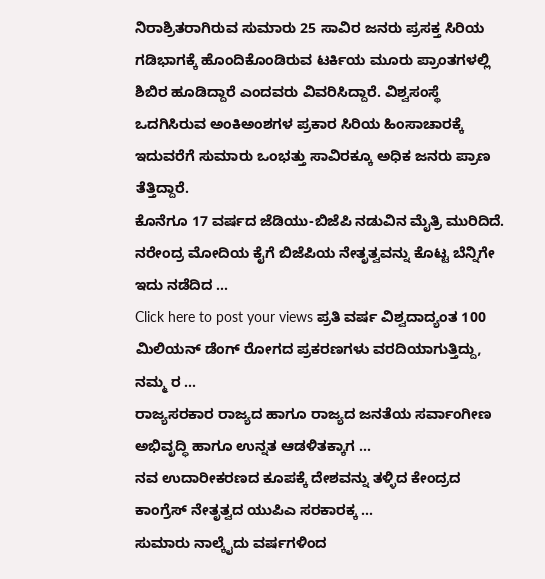ನಿರಾಶ್ರಿತರಾಗಿರುವ ಸುಮಾರು 25 ಸಾವಿರ ಜನರು ಪ್ರಸಕ್ತ ಸಿರಿಯ ಗಡಿಭಾಗಕ್ಕೆ ಹೊಂದಿಕೊಂಡಿರುವ ಟರ್ಕಿಯ ಮೂರು ಪ್ರಾಂತಗಳಲ್ಲಿ ಶಿಬಿರ ಹೂಡಿದ್ದಾರೆ ಎಂದವರು ವಿವರಿಸಿದ್ದಾರೆ. ವಿಶ್ವಸಂಸ್ಥೆ ಒದಗಿಸಿರುವ ಅಂಕಿಅಂಶಗಳ ಪ್ರಕಾರ ಸಿರಿಯ ಹಿಂಸಾಚಾರಕ್ಕೆ ಇದುವರೆಗೆ ಸುಮಾರು ಒಂಭತ್ತು ಸಾವಿರಕ್ಕೂ ಅಧಿಕ ಜನರು ಪ್ರಾಣ ತೆತ್ತಿದ್ದಾರೆ.
ಕೊನೆಗೂ 17 ವರ್ಷದ ಜೆಡಿಯು-ಬಿಜೆಪಿ ನಡುವಿನ ಮೈತ್ರಿ ಮುರಿದಿದೆ. ನರೇಂದ್ರ ಮೋದಿಯ ಕೈಗೆ ಬಿಜೆಪಿಯ ನೇತೃತ್ವವನ್ನು ಕೊಟ್ಟ ಬೆನ್ನಿಗೇ ಇದು ನಡೆದಿದ ...
Click here to post your views ಪ್ರತಿ ವರ್ಷ ವಿಶ್ವದಾದ್ಯಂತ 100 ಮಿಲಿಯನ್ ಡೆಂಗ್ ರೋಗದ ಪ್ರಕರಣಗಳು ವರದಿಯಾಗುತ್ತಿದ್ದು, ನಮ್ಮ ರ ...
ರಾಜ್ಯಸರಕಾರ ರಾಜ್ಯದ ಹಾಗೂ ರಾಜ್ಯದ ಜನತೆಯ ಸರ್ವಾಂಗೀಣ ಅಭಿವೃದ್ಧಿ ಹಾಗೂ ಉನ್ನತ ಆಡಳಿತಕ್ಕಾಗ ...
ನವ ಉದಾರೀಕರಣದ ಕೂಪಕ್ಕೆ ದೇಶವನ್ನು ತಳ್ಳಿದ ಕೇಂದ್ರದ ಕಾಂಗ್ರೆಸ್ ನೇತೃತ್ವದ ಯುಪಿಎ ಸರಕಾರಕ್ಕ ...
ಸುಮಾರು ನಾಲ್ಕೈದು ವರ್ಷಗಳಿಂದ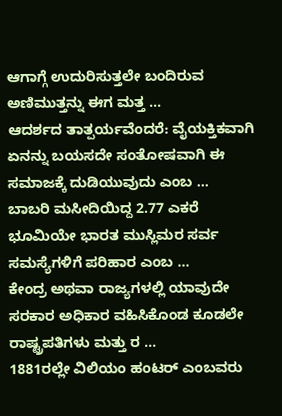ಆಗಾಗ್ಗೆ ಉದುರಿಸುತ್ತಲೇ ಬಂದಿರುವ ಅಣಿಮುತ್ತನ್ನು ಈಗ ಮತ್ತ ...
ಆದರ್ಶದ ತಾತ್ಪರ್ಯವೆಂದರೆ: ವೈಯಕ್ತಿಕವಾಗಿ ಏನನ್ನು ಬಯಸದೇ ಸಂತೋಷವಾಗಿ ಈ ಸಮಾಜಕ್ಕೆ ದುಡಿಯುವುದು ಎಂಬ ...
ಬಾಬರಿ ಮಸೀದಿಯಿದ್ದ 2.77 ಎಕರೆ ಭೂಮಿಯೇ ಭಾರತ ಮುಸ್ಲಿಮರ ಸರ್ವ ಸಮಸ್ಯೆಗಳಿಗೆ ಪರಿಹಾರ ಎಂಬ ...
ಕೇಂದ್ರ ಅಥವಾ ರಾಜ್ಯಗಳಲ್ಲಿ ಯಾವುದೇ ಸರಕಾರ ಅಧಿಕಾರ ವಹಿಸಿಕೊಂಡ ಕೂಡಲೇ ರಾಷ್ಟ್ರಪತಿಗಳು ಮತ್ತು ರ ...
1881ರಲ್ಲೇ ವಿಲಿಯಂ ಹಂಟರ್ ಎಂಬವರು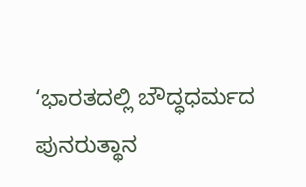‘ಭಾರತದಲ್ಲಿ ಬೌದ್ಧಧರ್ಮದ ಪುನರುತ್ಥಾನ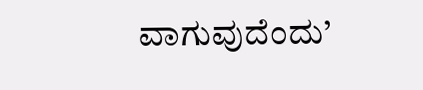ವಾಗುವುದೆಂದು’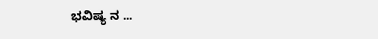ಭವಿಷ್ಯ ನ ...